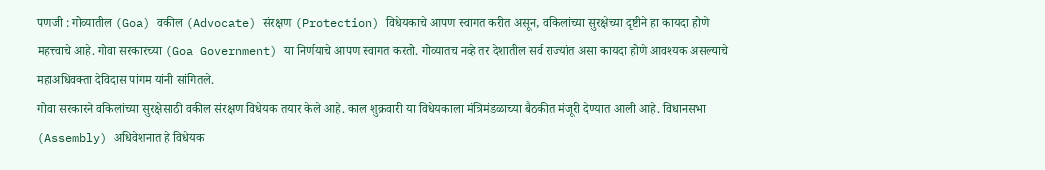पणजी : गोव्यातील (Goa) वकील (Advocate) संरक्षण (Protection) विधेयकाचे आपण स्वागत करीत असून, वकिलांच्या सुरक्षेच्या दृष्टीने हा कायदा होणे महत्त्वाचे आहे. गोवा सरकारच्या (Goa Government) या निर्णयाचे आपण स्वागत करतो. गोव्यातच नव्हे तर देशातील सर्व राज्यांत असा कायदा होणे आवश्यक असल्याचे महाअधिवक्ता देविदास पांगम यांनी सांगितले.
गोवा सरकारने वकिलांच्या सुरक्षेसाठी वकील संरक्षण विधेयक तयार केले आहे. काल शुक्रवारी या विधेयकाला मंत्रिमंडळाच्या बैठकीत मंजूरी देण्यात आली आहे. विधानसभा (Assembly) अधिवेशनात हे विधेयक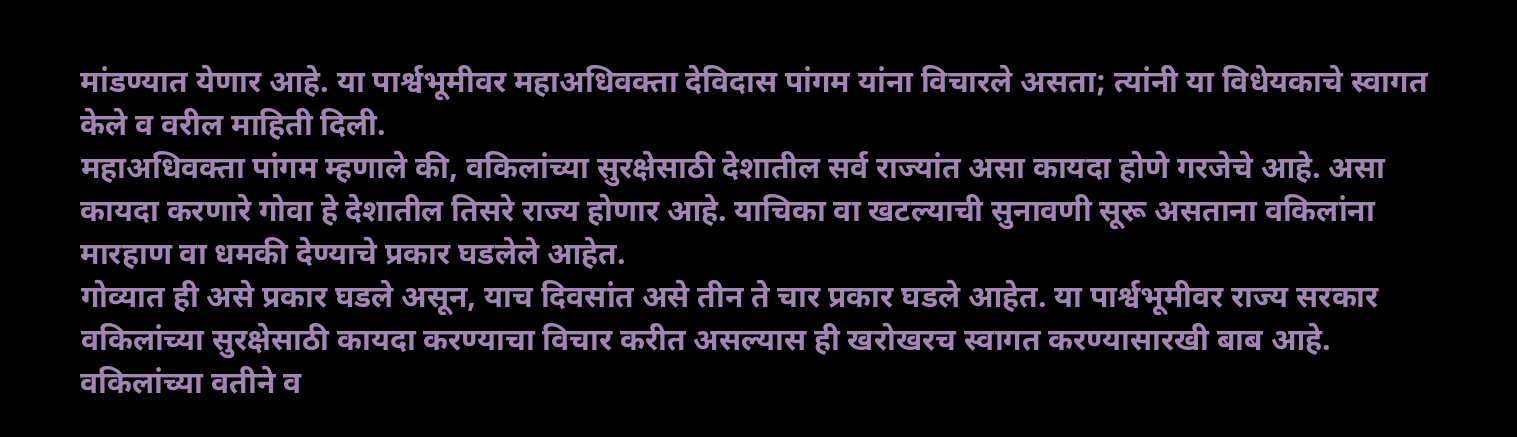मांडण्यात येणार आहे. या पार्श्वभूमीवर महाअधिवक्ता देविदास पांगम यांना विचारले असता; त्यांनी या विधेयकाचे स्वागत केले व वरील माहिती दिली.
महाअधिवक्ता पांगम म्हणाले की, वकिलांच्या सुरक्षेसाठी देशातील सर्व राज्यांत असा कायदा होणे गरजेचे आहे. असा कायदा करणारे गोवा हे देशातील तिसरे राज्य होणार आहे. याचिका वा खटल्याची सुनावणी सूरू असताना वकिलांना मारहाण वा धमकी देण्याचे प्रकार घडलेले आहेत.
गोव्यात ही असे प्रकार घडले असून, याच दिवसांत असे तीन ते चार प्रकार घडले आहेत. या पार्श्वभूमीवर राज्य सरकार वकिलांच्या सुरक्षेसाठी कायदा करण्याचा विचार करीत असल्यास ही खरोखरच स्वागत करण्यासारखी बाब आहे. वकिलांच्या वतीने व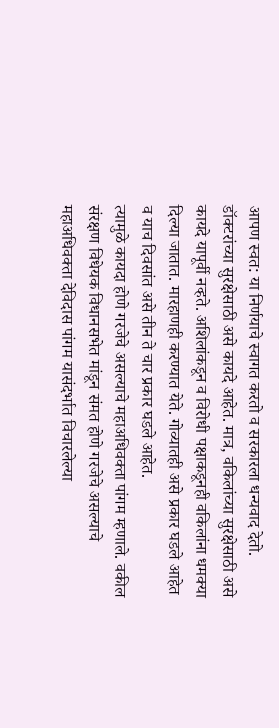आपण स्वत: या निर्णयाचे स्वागत करतो व सरकारला धन्यवाद देतो.
डॉक्टरांच्या सुरक्षेसाठी असे कायदे आहेत. मात्र, वकिलांच्या सुरक्षेसाठी असे कायदे यापूर्वी नव्हते. अशिलांकडून व विरोधी पक्षाकडूनही वकिलांना धमक्या दिल्या जातात. मारहाणही करण्यात येते. गोव्यातही असे प्रकार घडले आहेत व याच दिवसांत असे तीन ते चार प्रकार घडले आहेत.
त्यामुळे कायदा होणे गरजेचे असल्याचे महाअधिवक्ता पांगम म्हणाले. वकील संरक्षण विधेयक विधानसभेत मांडून संमत होणे गरजेचे असल्याचे महाअधिवक्ता देविदास पांगम यासंदर्भात विचारलेल्या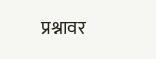प्रश्नावर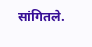सांगितले.